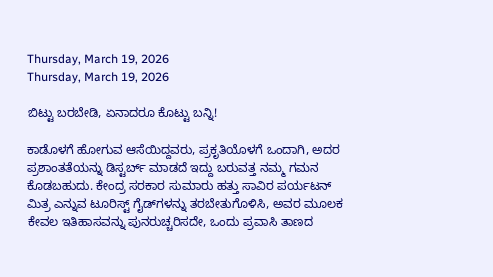Thursday, March 19, 2026
Thursday, March 19, 2026

ಬಿಟ್ಟು ಬರಬೇಡಿ, ಏನಾದರೂ ಕೊಟ್ಟು ಬನ್ನಿ!

ಕಾಡೊಳಗೆ ಹೋಗುವ ಆಸೆಯಿದ್ದವರು, ಪ್ರಕೃತಿಯೊಳಗೆ ಒಂದಾಗಿ, ಅದರ ಪ್ರಶಾಂತತೆಯನ್ನು ಡಿಸ್ಟರ್ಬ್‌ ಮಾಡದೆ ಇದ್ದು ಬರುವತ್ತ ನಮ್ಮ ಗಮನ ಕೊಡಬಹುದು. ಕೇಂದ್ರ ಸರಕಾರ ಸುಮಾರು ಹತ್ತು ಸಾವಿರ ಪರ್ಯಟನ್‌ ಮಿತ್ರ ಎನ್ನುವ ಟೂರಿಸ್ಟ್‌ ಗೈಡ್‌ಗಳನ್ನು ತರಬೇತುಗೊಳಿಸಿ, ಅವರ ಮೂಲಕ ಕೇವಲ ಇತಿಹಾಸವನ್ನು ಪುನರುಚ್ಚರಿಸದೇ, ಒಂದು ಪ್ರವಾಸಿ ತಾಣದ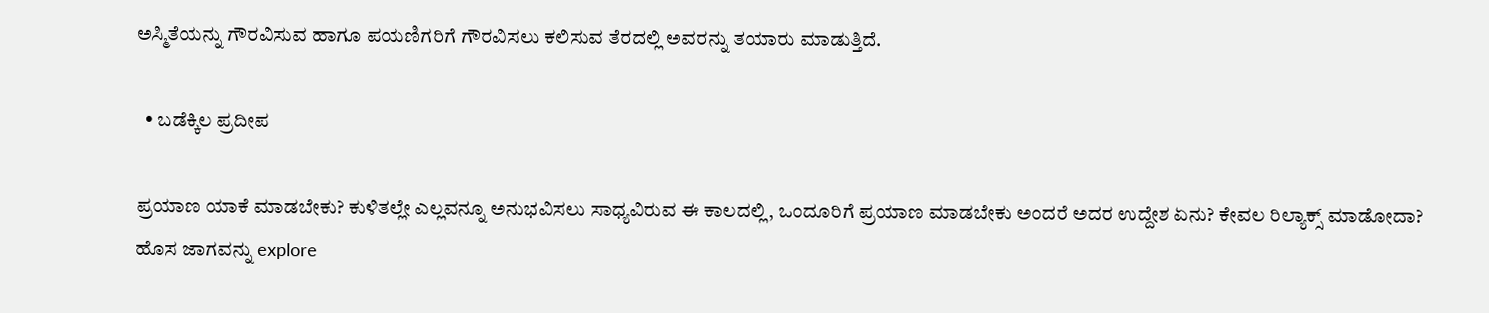ಅಸ್ಮಿತೆಯನ್ನು ಗೌರವಿಸುವ ಹಾಗೂ ಪಯಣಿಗರಿಗೆ ಗೌರವಿಸಲು ಕಲಿಸುವ ತೆರದಲ್ಲಿ ಅವರನ್ನು ತಯಾರು ಮಾಡುತ್ತಿದೆ.

  • ಬಡೆಕ್ಕಿಲ ಪ್ರದೀಪ

ಪ್ರಯಾಣ ಯಾಕೆ ಮಾಡಬೇಕು? ಕುಳಿತಲ್ಲೇ ಎಲ್ಲವನ್ನೂ ಅನುಭವಿಸಲು ಸಾಧ್ಯವಿರುವ ಈ ಕಾಲದಲ್ಲಿ, ಒಂದೂರಿಗೆ ಪ್ರಯಾಣ ಮಾಡಬೇಕು ಅಂದರೆ ಅದರ ಉದ್ದೇಶ ಏನು? ಕೇವಲ ರಿಲ್ಯಾಕ್ಸ್‌ ಮಾಡೋದಾ? ಹೊಸ ಜಾಗವನ್ನು explore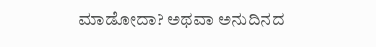ಮಾಡೋದಾ? ಅಥವಾ ಅನುದಿನದ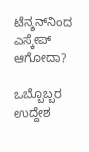ಟೆನ್ಶನ್‌ನಿಂದ ಎಸ್ಕೇಪ್‌ ಆಗೋದಾ?

ಒಬ್ಬೊಬ್ಬರ ಉದ್ದೇಶ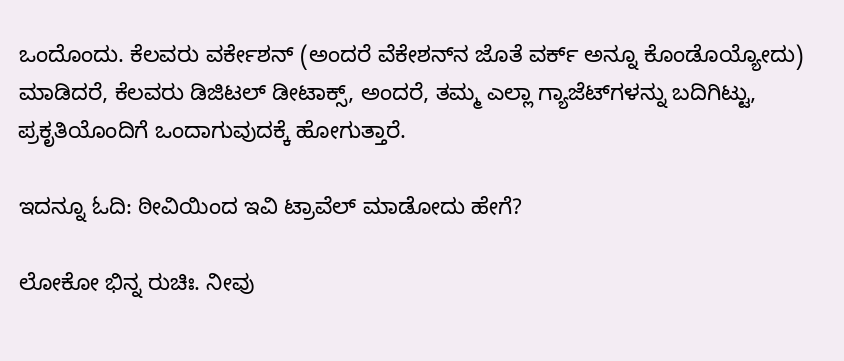ಒಂದೊಂದು. ಕೆಲವರು ವರ್ಕೇಶನ್‌ (ಅಂದರೆ ವೆಕೇಶನ್‌ನ ಜೊತೆ ವರ್ಕ್‌ ಅನ್ನೂ ಕೊಂಡೊಯ್ಯೋದು) ಮಾಡಿದರೆ, ಕೆಲವರು ಡಿಜಿಟಲ್‌ ಡೀಟಾಕ್ಸ್‌, ಅಂದರೆ, ತಮ್ಮ ಎಲ್ಲಾ ಗ್ಯಾಜೆಟ್‌ಗಳನ್ನು ಬದಿಗಿಟ್ಟು, ಪ್ರಕೃತಿಯೊಂದಿಗೆ ಒಂದಾಗುವುದಕ್ಕೆ ಹೋಗುತ್ತಾರೆ.

ಇದನ್ನೂ ಓದಿ: ಠೀವಿಯಿಂದ ಇವಿ ಟ್ರಾವೆಲ್‌ ಮಾಡೋದು ಹೇಗೆ?

ಲೋಕೋ ಭಿನ್ನ ರುಚಿಃ. ನೀವು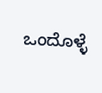ಒಂದೊಳ್ಳೆ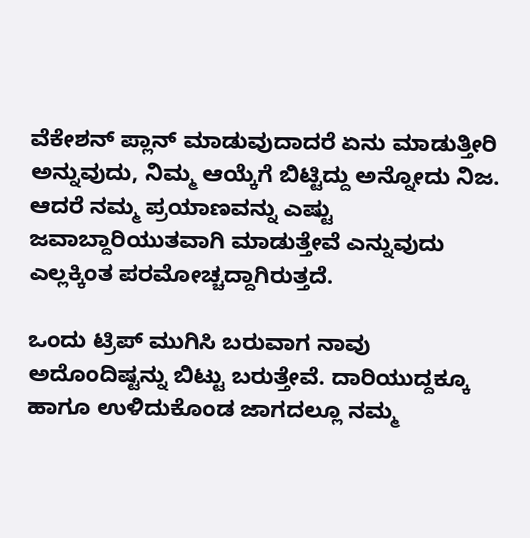ವೆಕೇಶನ್‌ ಪ್ಲಾನ್‌ ಮಾಡುವುದಾದರೆ ಏನು ಮಾಡುತ್ತೀರಿ ಅನ್ನುವುದು, ನಿಮ್ಮ ಆಯ್ಕೆಗೆ ಬಿಟ್ಟಿದ್ದು ಅನ್ನೋದು ನಿಜ. ಆದರೆ ನಮ್ಮ ಪ್ರಯಾಣವನ್ನು ಎಷ್ಟು ಜವಾಬ್ದಾರಿಯುತವಾಗಿ ಮಾಡುತ್ತೇವೆ ಎನ್ನುವುದು ಎಲ್ಲಕ್ಕಿಂತ ಪರಮೋಚ್ಚದ್ದಾಗಿರುತ್ತದೆ.

ಒಂದು ಟ್ರಿಪ್‌ ಮುಗಿಸಿ ಬರುವಾಗ ನಾವು ಅದೊಂದಿಷ್ಟನ್ನು ಬಿಟ್ಟು ಬರುತ್ತೇವೆ. ದಾರಿಯುದ್ದಕ್ಕೂ ಹಾಗೂ ಉಳಿದುಕೊಂಡ ಜಾಗದಲ್ಲೂ ನಮ್ಮ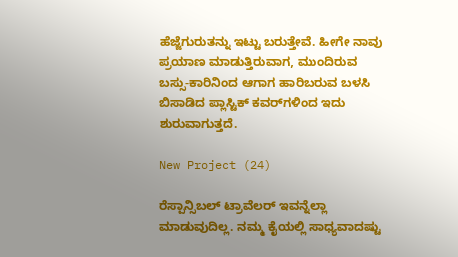ಹೆಜ್ಜೆಗುರುತನ್ನು ಇಟ್ಟು ಬರುತ್ತೇವೆ. ಹೀಗೇ ನಾವು ಪ್ರಯಾಣ ಮಾಡುತ್ತಿರುವಾಗ, ಮುಂದಿರುವ ಬಸ್ಸು-ಕಾರಿನಿಂದ ಆಗಾಗ ಹಾರಿಬರುವ ಬಳಸಿ ಬಿಸಾಡಿದ ಪ್ಲಾಸ್ಟಿಕ್‌ ಕವರ್‌ಗಳಿಂದ ಇದು ಶುರುವಾಗುತ್ತದೆ.

New Project (24)

ರೆಸ್ಪಾನ್ಸಿಬಲ್‌ ಟ್ರಾವೆಲರ್‌ ಇವನ್ನೆಲ್ಲಾ ಮಾಡುವುದಿಲ್ಲ. ನಮ್ಮ ಕೈಯಲ್ಲಿ ಸಾಧ್ಯವಾದಷ್ಟು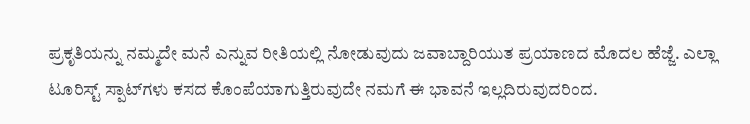ಪ್ರಕೃತಿಯನ್ನು ನಮ್ಮದೇ ಮನೆ ಎನ್ನುವ ರೀತಿಯಲ್ಲಿ ನೋಡುವುದು ಜವಾಬ್ದಾರಿಯುತ ಪ್ರಯಾಣದ ಮೊದಲ ಹೆಜ್ಜೆ. ಎಲ್ಲಾ ಟೂರಿಸ್ಟ್‌ ಸ್ಪಾಟ್‌ಗಳು ಕಸದ ಕೊಂಪೆಯಾಗುತ್ತಿರುವುದೇ ನಮಗೆ ಈ ಭಾವನೆ ಇಲ್ಲದಿರುವುದರಿಂದ.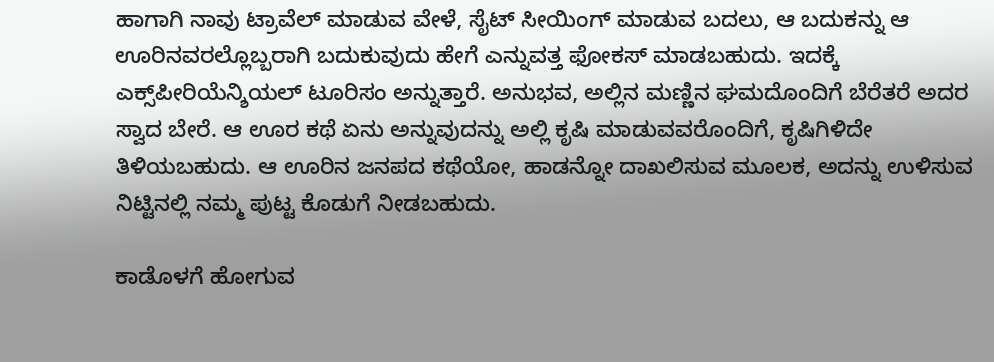ಹಾಗಾಗಿ ನಾವು ಟ್ರಾವೆಲ್‌ ಮಾಡುವ ವೇಳೆ, ಸೈಟ್‌ ಸೀಯಿಂಗ್‌ ಮಾಡುವ ಬದಲು, ಆ ಬದುಕನ್ನು ಆ ಊರಿನವರಲ್ಲೊಬ್ಬರಾಗಿ ಬದುಕುವುದು ಹೇಗೆ ಎನ್ನುವತ್ತ ಫೋಕಸ್‌ ಮಾಡಬಹುದು. ಇದಕ್ಕೆ ಎಕ್ಸ್‌ಪೀರಿಯೆನ್ಶಿಯಲ್‌ ಟೂರಿಸಂ ಅನ್ನುತ್ತಾರೆ. ಅನುಭವ, ಅಲ್ಲಿನ ಮಣ್ಣಿನ ಘಮದೊಂದಿಗೆ ಬೆರೆತರೆ ಅದರ ಸ್ವಾದ ಬೇರೆ. ಆ ಊರ ಕಥೆ ಏನು ಅನ್ನುವುದನ್ನು ಅಲ್ಲಿ ಕೃಷಿ ಮಾಡುವವರೊಂದಿಗೆ, ಕೃಷಿಗಿಳಿದೇ ತಿಳಿಯಬಹುದು. ಆ ಊರಿನ ಜನಪದ ಕಥೆಯೋ, ಹಾಡನ್ನೋ ದಾಖಲಿಸುವ ಮೂಲಕ, ಅದನ್ನು ಉಳಿಸುವ ನಿಟ್ಟಿನಲ್ಲಿ ನಮ್ಮ ಪುಟ್ಟ ಕೊಡುಗೆ ನೀಡಬಹುದು.

ಕಾಡೊಳಗೆ ಹೋಗುವ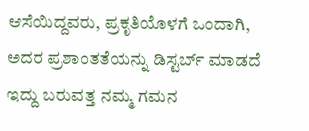ಆಸೆಯಿದ್ದವರು, ಪ್ರಕೃತಿಯೊಳಗೆ ಒಂದಾಗಿ, ಅದರ ಪ್ರಶಾಂತತೆಯನ್ನು ಡಿಸ್ಟರ್ಬ್‌ ಮಾಡದೆ ಇದ್ದು ಬರುವತ್ತ ನಮ್ಮ ಗಮನ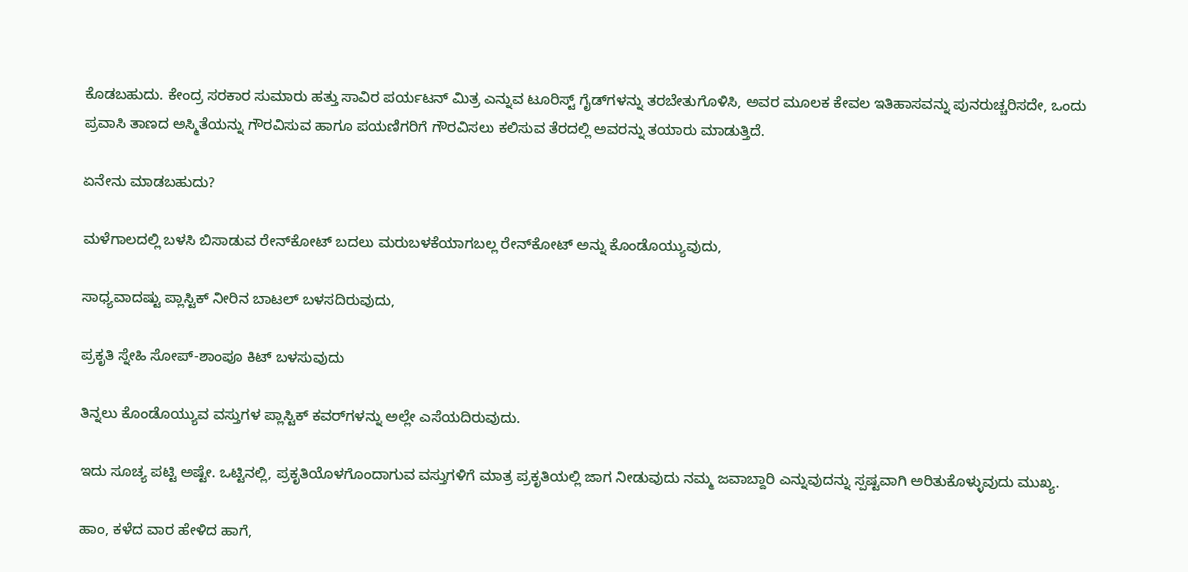ಕೊಡಬಹುದು. ಕೇಂದ್ರ ಸರಕಾರ ಸುಮಾರು ಹತ್ತು ಸಾವಿರ ಪರ್ಯಟನ್‌ ಮಿತ್ರ ಎನ್ನುವ ಟೂರಿಸ್ಟ್‌ ಗೈಡ್‌ಗಳನ್ನು ತರಬೇತುಗೊಳಿಸಿ, ಅವರ ಮೂಲಕ ಕೇವಲ ಇತಿಹಾಸವನ್ನು ಪುನರುಚ್ಚರಿಸದೇ, ಒಂದು ಪ್ರವಾಸಿ ತಾಣದ ಅಸ್ಮಿತೆಯನ್ನು ಗೌರವಿಸುವ ಹಾಗೂ ಪಯಣಿಗರಿಗೆ ಗೌರವಿಸಲು ಕಲಿಸುವ ತೆರದಲ್ಲಿ ಅವರನ್ನು ತಯಾರು ಮಾಡುತ್ತಿದೆ.

ಏನೇನು ಮಾಡಬಹುದು?

ಮಳೆಗಾಲದಲ್ಲಿ ಬಳಸಿ ಬಿಸಾಡುವ ರೇನ್‌ಕೋಟ್‌ ಬದಲು ಮರುಬಳಕೆಯಾಗಬಲ್ಲ ರೇನ್‌ಕೋಟ್‌ ಅನ್ನು ಕೊಂಡೊಯ್ಯುವುದು,

ಸಾಧ್ಯವಾದಷ್ಟು ಪ್ಲಾಸ್ಟಿಕ್‌ ನೀರಿನ ಬಾಟಲ್‌ ಬಳಸದಿರುವುದು,

ಪ್ರಕೃತಿ ಸ್ನೇಹಿ ಸೋಪ್‌-ಶಾಂಪೂ ಕಿಟ್‌ ಬಳಸುವುದು

ತಿನ್ನಲು ಕೊಂಡೊಯ್ಯುವ ವಸ್ತುಗಳ ಪ್ಲಾಸ್ಟಿಕ್‌ ಕವರ್‌ಗಳನ್ನು ಅಲ್ಲೇ ಎಸೆಯದಿರುವುದು.

ಇದು ಸೂಚ್ಯ ಪಟ್ಟಿ ಅಷ್ಟೇ. ಒಟ್ಟಿನಲ್ಲಿ, ಪ್ರಕೃತಿಯೊಳಗೊಂದಾಗುವ ವಸ್ತುಗಳಿಗೆ ಮಾತ್ರ ಪ್ರಕೃತಿಯಲ್ಲಿ ಜಾಗ ನೀಡುವುದು ನಮ್ಮ ಜವಾಬ್ದಾರಿ ಎನ್ನುವುದನ್ನು ಸ್ಪಷ್ಟವಾಗಿ ಅರಿತುಕೊಳ್ಳುವುದು ಮುಖ್ಯ.

ಹಾಂ, ಕಳೆದ ವಾರ ಹೇಳಿದ ಹಾಗೆ,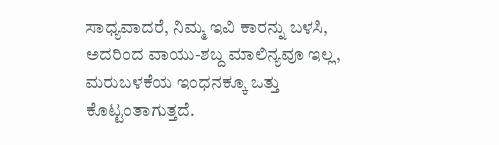ಸಾಧ್ಯವಾದರೆ, ನಿಮ್ಮ ಇವಿ ಕಾರನ್ನು ಬಳಸಿ, ಅದರಿಂದ ವಾಯು-ಶಬ್ದ ಮಾಲಿನ್ಯವೂ ಇಲ್ಲ, ಮರುಬಳಕೆಯ ಇಂಧನಕ್ಕೂ ಒತ್ತು ಕೊಟ್ಟಂತಾಗುತ್ತದೆ.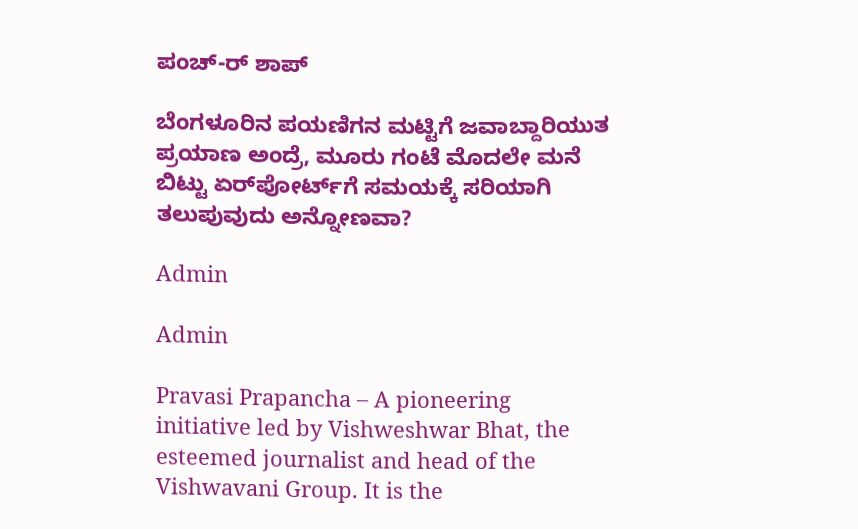ಪಂಚ್‌-ರ್‌ ಶಾಪ್‌

ಬೆಂಗಳೂರಿನ ಪಯಣಿಗನ ಮಟ್ಟಿಗೆ ಜವಾಬ್ದಾರಿಯುತ ಪ್ರಯಾಣ ಅಂದ್ರೆ, ಮೂರು ಗಂಟೆ ಮೊದಲೇ ಮನೆ ಬಿಟ್ಟು ಏರ್‌ಪೋರ್ಟ್‌ಗೆ ಸಮಯಕ್ಕೆ ಸರಿಯಾಗಿ ತಲುಪುವುದು ಅನ್ನೋಣವಾ?

Admin

Admin

Pravasi Prapancha – A pioneering initiative led by Vishweshwar Bhat, the esteemed journalist and head of the Vishwavani Group. It is the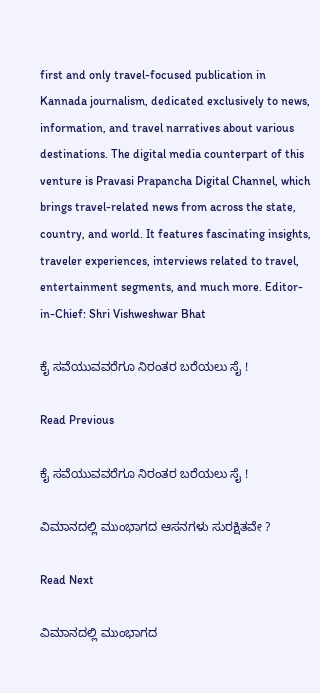first and only travel-focused publication in Kannada journalism, dedicated exclusively to news, information, and travel narratives about various destinations. The digital media counterpart of this venture is Pravasi Prapancha Digital Channel, which brings travel-related news from across the state, country, and world. It features fascinating insights, traveler experiences, interviews related to travel, entertainment segments, and much more. Editor-in-Chief: Shri Vishweshwar Bhat

ಕೈ ಸವೆಯುವವರೆಗೂ ನಿರಂತರ ಬರೆಯಲು ಸೈ !

Read Previous

ಕೈ ಸವೆಯುವವರೆಗೂ ನಿರಂತರ ಬರೆಯಲು ಸೈ !

ವಿಮಾನದಲ್ಲಿ ಮುಂಭಾಗದ ಆಸನಗಳು ಸುರಕ್ಷಿತವೇ ?

Read Next

ವಿಮಾನದಲ್ಲಿ ಮುಂಭಾಗದ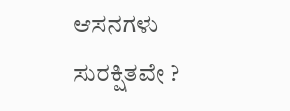ಆಸನಗಳು ಸುರಕ್ಷಿತವೇ ?